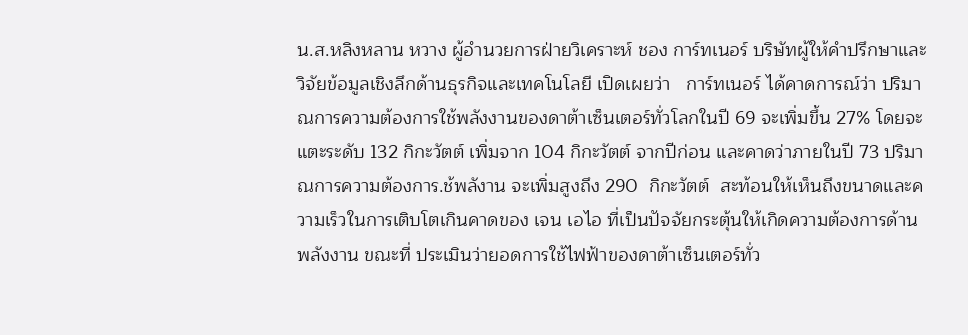น.ส.หลิงหลาน หวาง ผู้อำนวยการฝ่ายวิเคราะห์ ชอง การ์ทเนอร์ บริษัทผู้ให้คำปรึกษาและวิจัยข้อมูลเชิงลึกด้านธุรกิจและเทคโนโลยี เปิดเผยว่า   การ์ทเนอร์ ได้คาดการณ์ว่า ปริมาณการความต้องการใช้พลังงานของดาต้าเซ็นเตอร์ทั่วโลกในปี 69 จะเพิ่มขึ้น 27% โดยจะแตะระดับ 132 กิกะวัตต์ เพิ่มจาก 104 กิกะวัตต์ จากปีก่อน และคาดว่าภายในปี 73 ปริมาณการความต้องการ.ช้พลังาน จะเพิ่มสูงถึง 290  กิกะวัตต์  สะท้อนให้เห็นถึงขนาดและความเร็วในการเติบโตเกินคาดของ เจน เอไอ ที่เป็นปัจจัยกระตุ้นให้เกิดความต้องการด้านพลังงาน ขณะที่ ประเมินว่ายอดการใช้ไฟฟ้าของดาต้าเซ็นเตอร์ทั่ว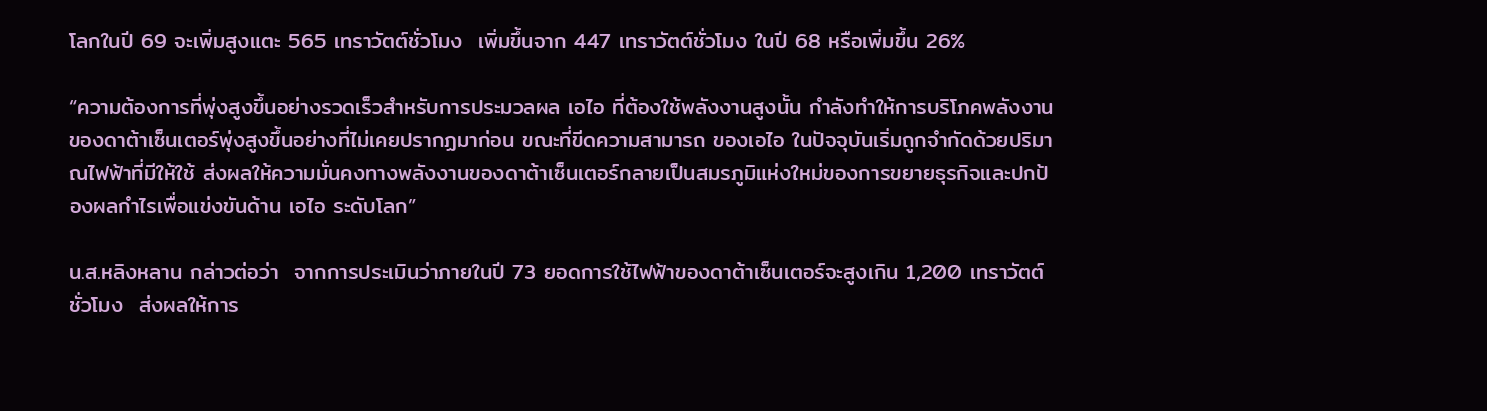โลกในปี 69 จะเพิ่มสูงแตะ 565 เทราวัตต์ชั่วโมง  เพิ่มขึ้นจาก 447 เทราวัตต์ชั่วโมง ในปี 68 หรือเพิ่มขึ้น 26%

“ความต้องการที่พุ่งสูงขึ้นอย่างรวดเร็วสำหรับการประมวลผล เอไอ ที่ต้องใช้พลังงานสูงนั้น กำลังทำให้การบริโภคพลังงานของดาต้าเซ็นเตอร์พุ่งสูงขึ้นอย่างที่ไม่เคยปรากฏมาก่อน ขณะที่ขีดความสามารถ ของเอไอ ในปัจจุบันเริ่มถูกจำกัดด้วยปริมาณไฟฟ้าที่มีให้ใช้ ส่งผลให้ความมั่นคงทางพลังงานของดาต้าเซ็นเตอร์กลายเป็นสมรภูมิแห่งใหม่ของการขยายธุรกิจและปกป้องผลกำไรเพื่อแข่งขันด้าน เอไอ ระดับโลก”

น.ส.หลิงหลาน กล่าวต่อว่า  จากการประเมินว่าภายในปี 73 ยอดการใช้ไฟฟ้าของดาต้าเซ็นเตอร์จะสูงเกิน 1,200 เทราวัตต์ชั่วโมง  ส่งผลให้การ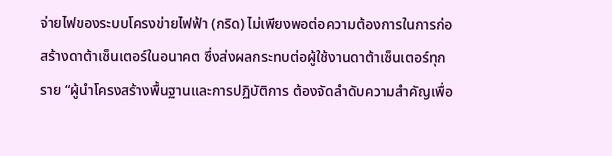จ่ายไฟของระบบโครงข่ายไฟฟ้า (กริด) ไม่เพียงพอต่อความต้องการในการก่อสร้างดาต้าเซ็นเตอร์ในอนาคต ซึ่งส่งผลกระทบต่อผู้ใช้งานดาต้าเซ็นเตอร์ทุกราย “ผู้นำโครงสร้างพื้นฐานและการปฏิบัติการ ต้องจัดลำดับความสำคัญเพื่อ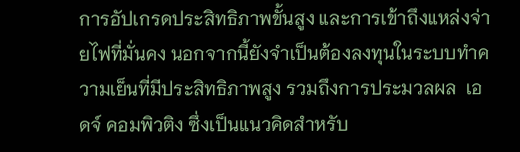การอัปเกรดประสิทธิภาพขั้นสูง และการเข้าถึงแหล่งจ่ายไฟที่มั่นคง นอกจากนี้ยังจำเป็นต้องลงทุนในระบบทำความเย็นที่มีประสิทธิภาพสูง รวมถึงการประมวลผล  เอดจ์ คอมพิวติง ซึ่งเป็นแนวคิดสำหรับ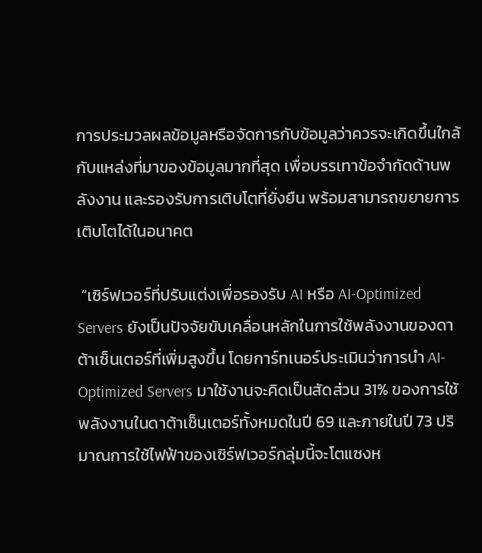การประมวลผลข้อมูลหรือจัดการกับข้อมูลว่าควรจะเกิดขึ้นใกล้กับแหล่งที่มาของข้อมูลมากที่สุด เพื่อบรรเทาข้อจำกัดด้านพลังงาน และรองรับการเติบโตที่ยั่งยืน พร้อมสามารถขยายการเติบโตได้ในอนาคต

 “เซิร์ฟเวอร์ที่ปรับแต่งเพื่อรองรับ AI หรือ AI-Optimized Servers ยังเป็นปัจจัยขับเคลื่อนหลักในการใช้พลังงานของดาต้าเซ็นเตอร์ที่เพิ่มสูงขึ้น โดยการ์ทเนอร์ประเมินว่าการนำ AI-Optimized Servers มาใช้งานจะคิดเป็นสัดส่วน 31% ของการใช้พลังงานในดาต้าเซ็นเตอร์ทั้งหมดในปี 69 และภายในปี 73 ปริมาณการใช้ไฟฟ้าของเซิร์ฟเวอร์กลุ่มนี้จะโตแซงห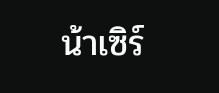น้าเซิร์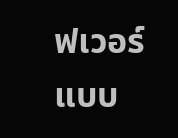ฟเวอร์แบบ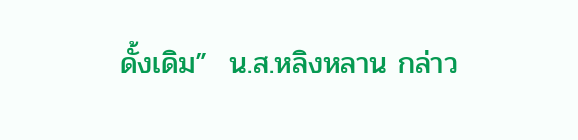ดั้งเดิม”  น.ส.หลิงหลาน กล่าว